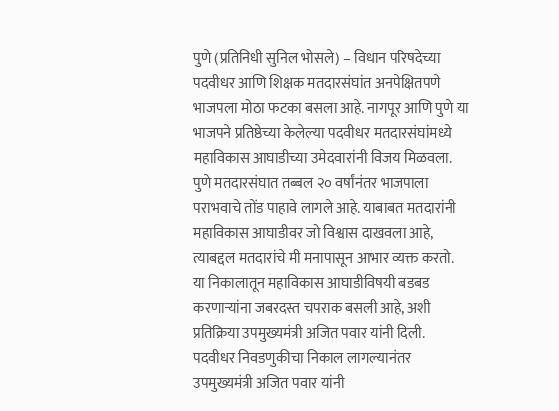पुणे (प्रतिनिधी सुनिल भोसले) – विधान परिषदेच्या पदवीधर आणि शिक्षक मतदारसंघांत अनपेक्षितपणे भाजपला मोठा फटका बसला आहे. नागपूर आणि पुणे या भाजपने प्रतिष्ठेच्या केलेल्या पदवीधर मतदारसंघांमध्ये महाविकास आघाडीच्या उमेदवारांनी विजय मिळवला. पुणे मतदारसंघात तब्बल २० वर्षांनंतर भाजपाला पराभवाचे तोंड पाहावे लागले आहे. याबाबत मतदारांनी महाविकास आघाडीवर जो विश्वास दाखवला आहे, त्याबद्दल मतदारांचे मी मनापासून आभार व्यक्त करतो. या निकालातून महाविकास आघाडीविषयी बडबड करणाऱ्यांना जबरदस्त चपराक बसली आहे, अशी प्रतिक्रिया उपमुख्यमंत्री अजित पवार यांनी दिली.
पदवीधर निवडणुकीचा निकाल लागल्यानंतर उपमुख्यमंत्री अजित पवार यांनी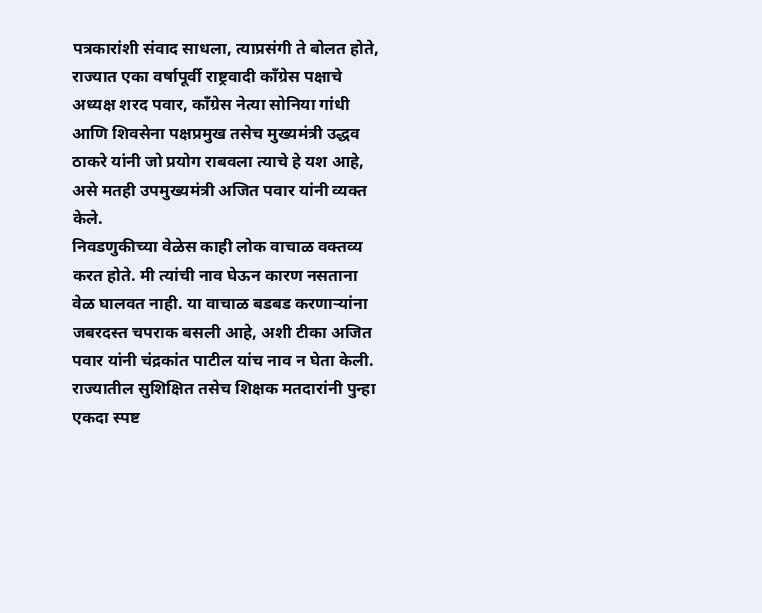पत्रकारांशी संवाद साधला, त्याप्रसंगी ते बोलत होते, राज्यात एका वर्षापूर्वी राष्ट्रवादी काँग्रेस पक्षाचे अध्यक्ष शरद पवार, काँग्रेस नेत्या सोनिया गांधी आणि शिवसेना पक्षप्रमुख तसेच मुख्यमंत्री उद्धव ठाकरे यांनी जो प्रयोग राबवला त्याचे हे यश आहे, असे मतही उपमुख्यमंत्री अजित पवार यांनी व्यक्त केले.
निवडणुकीच्या वेळेस काही लोक वाचाळ वक्तव्य करत होते. मी त्यांची नाव घेऊन कारण नसताना वेळ घालवत नाही. या वाचाळ बडबड करणाऱ्यांना जबरदस्त चपराक बसली आहे, अशी टीका अजित पवार यांनी चंद्रकांत पाटील यांच नाव न घेता केली. राज्यातील सुशिक्षित तसेच शिक्षक मतदारांनी पुन्हा एकदा स्पष्ट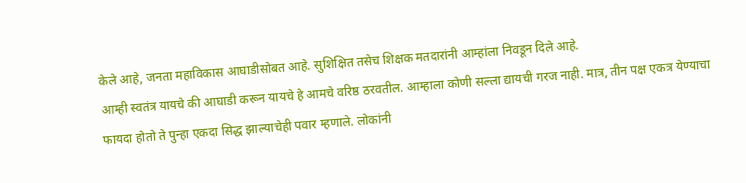केले आहे, जनता महाविकास आघाडीसोबत आहे. सुशिक्षित तसेच शिक्षक मतदारांनी आम्हांला निवडून दिले आहे.
आम्ही स्वतंत्र यायचे की आघाडी करून यायचे हे आमचे वरिष्ठ ठरवतील. आम्हाला कोणी सल्ला द्यायची गरज नाही. मात्र, तीन पक्ष एकत्र येण्याचा फायदा होतो ते पुन्हा एकदा सिद्ध झाल्याचेही पवार म्हणाले. लोकांनी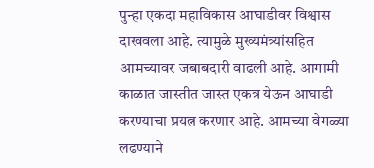पुन्हा एकदा महाविकास आघाडीवर विश्वास दाखवला आहे. त्यामुळे मुख्यमंत्र्यांसहित आमच्यावर जबाबदारी वाढली आहे. आगामी काळात जास्तीत जास्त एकत्र येऊन आघाडी करण्याचा प्रयत्न करणार आहे. आमच्या वेगळ्या लढण्याने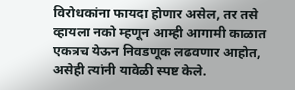विरोधकांना फायदा होणार असेल, तर तसे व्हायला नको म्हणून आम्ही आगामी काळात एकत्रच येऊन निवडणूक लढवणार आहोत, असेही त्यांनी यावेळी स्पष्ट केले.